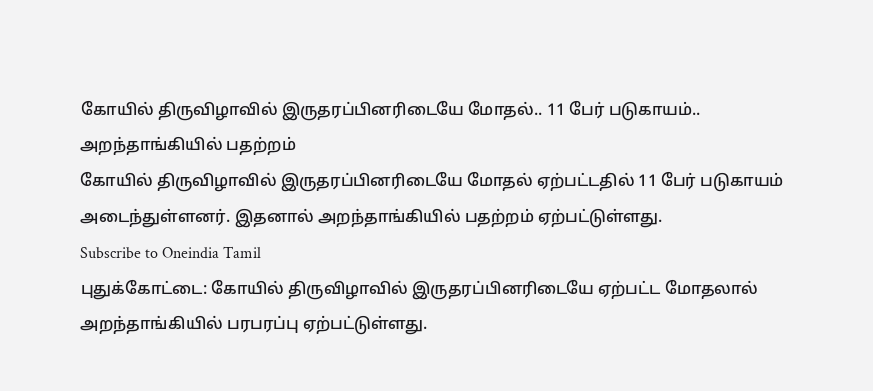கோயில் திருவிழாவில் இருதரப்பினரிடையே மோதல்.. 11 பேர் படுகாயம்.. அறந்தாங்கியில் பதற்றம்
கோயில் திருவிழாவில் இருதரப்பினரிடையே மோதல் ஏற்பட்டதில் 11 பேர் படுகாயம் அடைந்துள்ளனர். இதனால் அறந்தாங்கியில் பதற்றம் ஏற்பட்டுள்ளது.
Subscribe to Oneindia Tamil
புதுக்கோட்டை: கோயில் திருவிழாவில் இருதரப்பினரிடையே ஏற்பட்ட மோதலால் அறந்தாங்கியில் பரபரப்பு ஏற்பட்டுள்ளது.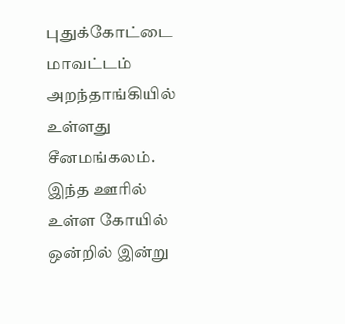புதுக்கோட்டை மாவட்டம் அறந்தாங்கியில் உள்ளது சீனமங்கலம். இந்த ஊரில் உள்ள கோயில் ஒன்றில் இன்று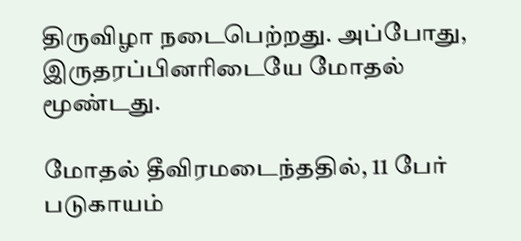திருவிழா நடைபெற்றது. அப்போது, இருதரப்பினரிடையே மோதல் மூண்டது.

மோதல் தீவிரமடைந்ததில், 11 பேர் படுகாயம்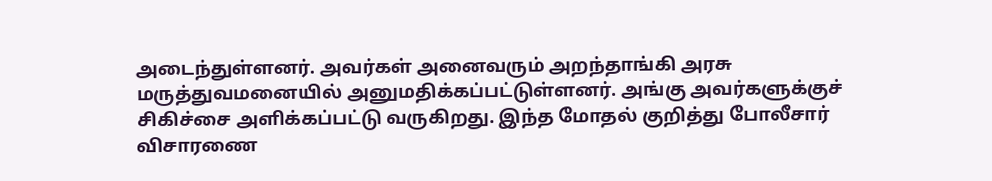அடைந்துள்ளனர். அவர்கள் அனைவரும் அறந்தாங்கி அரசு மருத்துவமனையில் அனுமதிக்கப்பட்டுள்ளனர். அங்கு அவர்களுக்குச் சிகிச்சை அளிக்கப்பட்டு வருகிறது. இந்த மோதல் குறித்து போலீசார் விசாரணை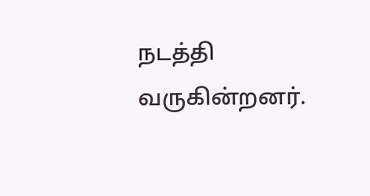நடத்தி வருகின்றனர்.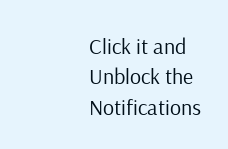Click it and Unblock the Notifications